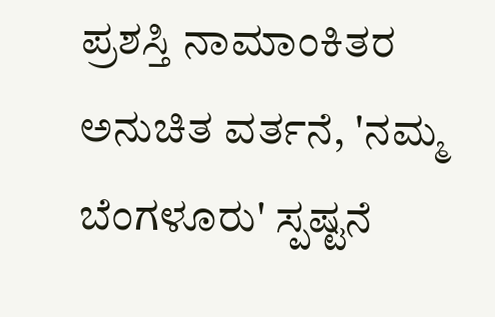ಪ್ರಶಸ್ತಿ ನಾಮಾಂಕಿತರ ಅನುಚಿತ ವರ್ತನೆ, 'ನಮ್ಮ ಬೆಂಗಳೂರು' ಸ್ಪಷ್ಟನೆ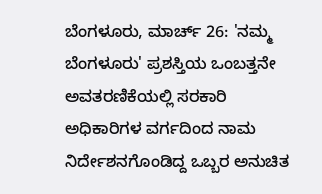ಬೆಂಗಳೂರು, ಮಾರ್ಚ್ 26: 'ನಮ್ಮ ಬೆಂಗಳೂರು' ಪ್ರಶಸ್ತಿಯ ಒಂಬತ್ತನೇ ಅವತರಣಿಕೆಯಲ್ಲಿ ಸರಕಾರಿ ಅಧಿಕಾರಿಗಳ ವರ್ಗದಿಂದ ನಾಮ ನಿರ್ದೇಶನಗೊಂಡಿದ್ದ ಒಬ್ಬರ ಅನುಚಿತ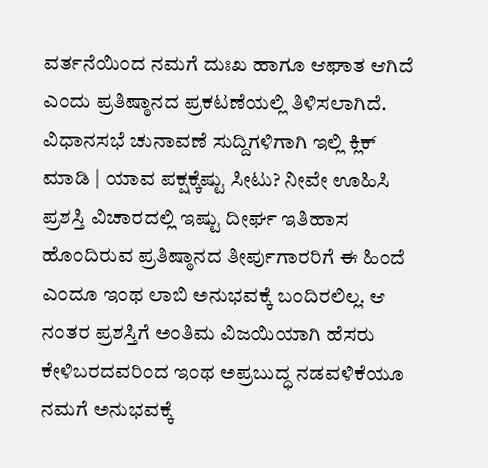ವರ್ತನೆಯಿಂದ ನಮಗೆ ದುಃಖ ಹಾಗೂ ಆಘಾತ ಆಗಿದೆ ಎಂದು ಪ್ರತಿಷ್ಠಾನದ ಪ್ರಕಟಣೆಯಲ್ಲಿ ತಿಳಿಸಲಾಗಿದೆ.
ವಿಧಾನಸಭೆ ಚುನಾವಣೆ ಸುದ್ದಿಗಳಿಗಾಗಿ ಇಲ್ಲಿ ಕ್ಲಿಕ್ ಮಾಡಿ | ಯಾವ ಪಕ್ಷಕ್ಕೆಷ್ಟು ಸೀಟು? ನೀವೇ ಊಹಿಸಿ
ಪ್ರಶಸ್ತಿ ವಿಚಾರದಲ್ಲಿ ಇಷ್ಟು ದೀರ್ಘ ಇತಿಹಾಸ ಹೊಂದಿರುವ ಪ್ರತಿಷ್ಠಾನದ ತೀರ್ಪುಗಾರರಿಗೆ ಈ ಹಿಂದೆ ಎಂದೂ ಇಂಥ ಲಾಬಿ ಅನುಭವಕ್ಕೆ ಬಂದಿರಲಿಲ್ಲ. ಆ ನಂತರ ಪ್ರಶಸ್ತಿಗೆ ಅಂತಿಮ ವಿಜಯಿಯಾಗಿ ಹೆಸರು ಕೇಳಿಬರದವರಿಂದ ಇಂಥ ಅಪ್ರಬುದ್ಧ ನಡವಳಿಕೆಯೂ ನಮಗೆ ಅನುಭವಕ್ಕೆ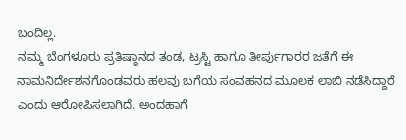ಬಂದಿಲ್ಲ.
ನಮ್ಮ ಬೆಂಗಳೂರು ಪ್ರತಿಷ್ಠಾನದ ತಂಡ, ಟ್ರಸ್ಟಿ ಹಾಗೂ ತೀರ್ಪುಗಾರರ ಜತೆಗೆ ಈ ನಾಮನಿರ್ದೇಶನಗೊಂಡವರು ಹಲವು ಬಗೆಯ ಸಂವಹನದ ಮೂಲಕ ಲಾಬಿ ನಡೆಸಿದ್ದಾರೆ ಎಂದು ಆರೋಪಿಸಲಾಗಿದೆ. ಅಂದಹಾಗೆ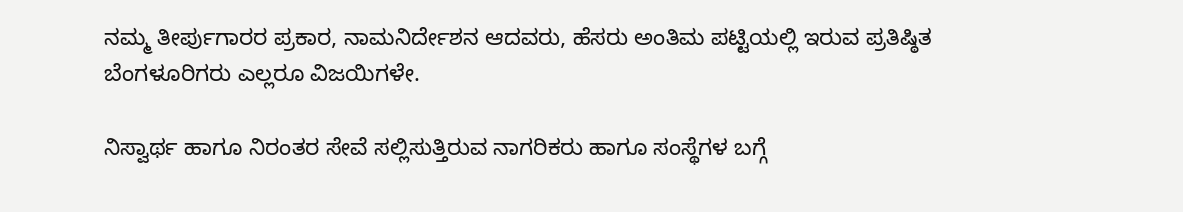ನಮ್ಮ ತೀರ್ಪುಗಾರರ ಪ್ರಕಾರ, ನಾಮನಿರ್ದೇಶನ ಆದವರು, ಹೆಸರು ಅಂತಿಮ ಪಟ್ಟಿಯಲ್ಲಿ ಇರುವ ಪ್ರತಿಷ್ಠಿತ ಬೆಂಗಳೂರಿಗರು ಎಲ್ಲರೂ ವಿಜಯಿಗಳೇ.

ನಿಸ್ವಾರ್ಥ ಹಾಗೂ ನಿರಂತರ ಸೇವೆ ಸಲ್ಲಿಸುತ್ತಿರುವ ನಾಗರಿಕರು ಹಾಗೂ ಸಂಸ್ಥೆಗಳ ಬಗ್ಗೆ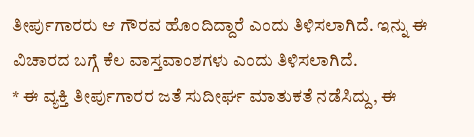ತೀರ್ಪುಗಾರರು ಆ ಗೌರವ ಹೊಂದಿದ್ದಾರೆ ಎಂದು ತಿಳಿಸಲಾಗಿದೆ. ಇನ್ನು ಈ ವಿಚಾರದ ಬಗ್ಗೆ ಕೆಲ ವಾಸ್ತವಾಂಶಗಳು ಎಂದು ತಿಳಿಸಲಾಗಿದೆ.
* ಈ ವ್ಯಕ್ತಿ ತೀರ್ಪುಗಾರರ ಜತೆ ಸುದೀರ್ಘ ಮಾತುಕತೆ ನಡೆಸಿದ್ದು, ಈ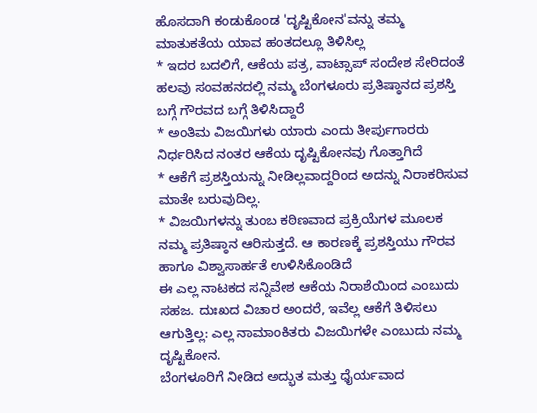ಹೊಸದಾಗಿ ಕಂಡುಕೊಂಡ 'ದೃಷ್ಟಿಕೋನ'ವನ್ನು ತಮ್ಮ ಮಾತುಕತೆಯ ಯಾವ ಹಂತದಲ್ಲೂ ತಿಳಿಸಿಲ್ಲ
* ಇದರ ಬದಲಿಗೆ, ಆಕೆಯ ಪತ್ರ, ವಾಟ್ಸಾಪ್ ಸಂದೇಶ ಸೇರಿದಂತೆ ಹಲವು ಸಂವಹನದಲ್ಲಿ ನಮ್ಮ ಬೆಂಗಳೂರು ಪ್ರತಿಷ್ಠಾನದ ಪ್ರಶಸ್ತಿ ಬಗ್ಗೆ ಗೌರವದ ಬಗ್ಗೆ ತಿಳಿಸಿದ್ದಾರೆ
* ಅಂತಿಮ ವಿಜಯಿಗಳು ಯಾರು ಎಂದು ತೀರ್ಪುಗಾರರು ನಿರ್ಧರಿಸಿದ ನಂತರ ಆಕೆಯ ದೃಷ್ಟಿಕೋನವು ಗೊತ್ತಾಗಿದೆ
* ಆಕೆಗೆ ಪ್ರಶಸ್ತಿಯನ್ನು ನೀಡಿಲ್ಲವಾದ್ದರಿಂದ ಅದನ್ನು ನಿರಾಕರಿಸುವ ಮಾತೇ ಬರುವುದಿಲ್ಲ.
* ವಿಜಯಿಗಳನ್ನು ತುಂಬ ಕಠಿಣವಾದ ಪ್ರಕ್ರಿಯೆಗಳ ಮೂಲಕ ನಮ್ಮ ಪ್ರತಿಷ್ಠಾನ ಆರಿಸುತ್ತದೆ. ಆ ಕಾರಣಕ್ಕೆ ಪ್ರಶಸ್ತಿಯು ಗೌರವ ಹಾಗೂ ವಿಶ್ವಾಸಾರ್ಹತೆ ಉಳಿಸಿಕೊಂಡಿದೆ
ಈ ಎಲ್ಲ ನಾಟಕದ ಸನ್ನಿವೇಶ ಆಕೆಯ ನಿರಾಶೆಯಿಂದ ಎಂಬುದು ಸಹಜ. ದುಃಖದ ವಿಚಾರ ಅಂದರೆ, ಇವೆಲ್ಲ ಆಕೆಗೆ ತಿಳಿಸಲು ಆಗುತ್ತಿಲ್ಲ: ಎಲ್ಲ ನಾಮಾಂಕಿತರು ವಿಜಯಿಗಳೇ ಎಂಬುದು ನಮ್ಮ ದೃಷ್ಟಿಕೋನ.
ಬೆಂಗಳೂರಿಗೆ ನೀಡಿದ ಅದ್ಭುತ ಮತ್ತು ಧೈರ್ಯವಾದ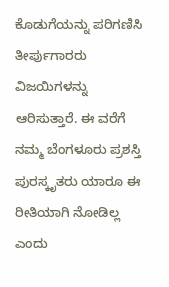ಕೊಡುಗೆಯನ್ನು ಪರಿಗಣಿಸಿ ತೀರ್ಪುಗಾರರು ವಿಜಯಿಗಳನ್ನು ಆರಿಸುತ್ತಾರೆ. ಈ ವರೆಗೆ ನಮ್ಮ ಬೆಂಗಳೂರು ಪ್ರಶಸ್ತಿ ಪುರಸ್ಕೃತರು ಯಾರೂ ಈ ರೀತಿಯಾಗಿ ನೋಡಿಲ್ಲ ಎಂದು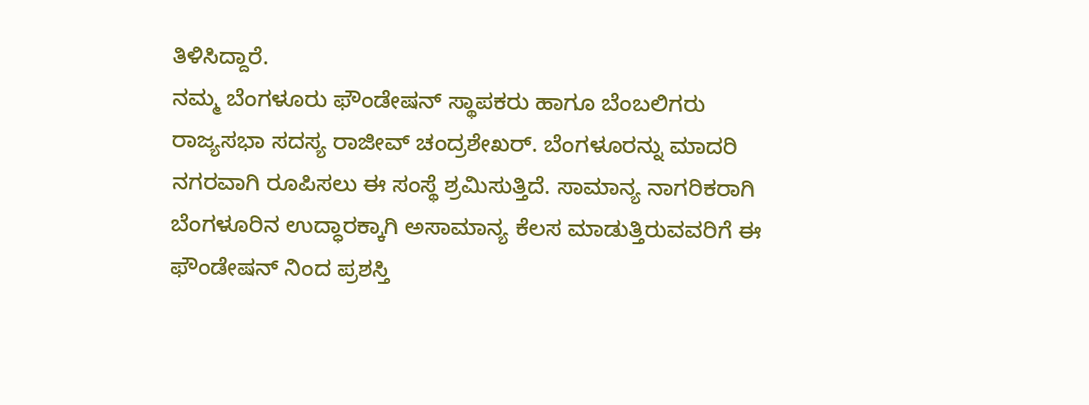ತಿಳಿಸಿದ್ದಾರೆ.
ನಮ್ಮ ಬೆಂಗಳೂರು ಫೌಂಡೇಷನ್ ಸ್ಥಾಪಕರು ಹಾಗೂ ಬೆಂಬಲಿಗರು ರಾಜ್ಯಸಭಾ ಸದಸ್ಯ ರಾಜೀವ್ ಚಂದ್ರಶೇಖರ್. ಬೆಂಗಳೂರನ್ನು ಮಾದರಿ ನಗರವಾಗಿ ರೂಪಿಸಲು ಈ ಸಂಸ್ಥೆ ಶ್ರಮಿಸುತ್ತಿದೆ. ಸಾಮಾನ್ಯ ನಾಗರಿಕರಾಗಿ ಬೆಂಗಳೂರಿನ ಉದ್ಧಾರಕ್ಕಾಗಿ ಅಸಾಮಾನ್ಯ ಕೆಲಸ ಮಾಡುತ್ತಿರುವವರಿಗೆ ಈ ಫೌಂಡೇಷನ್ ನಿಂದ ಪ್ರಶಸ್ತಿ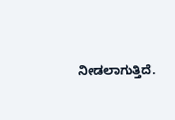ನೀಡಲಾಗುತ್ತಿದೆ.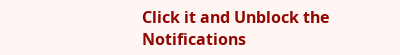Click it and Unblock the Notifications